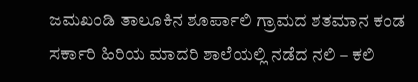ಜಮಖಂಡಿ ತಾಲೂಕಿನ ಶೂರ್ಪಾಲಿ ಗ್ರಾಮದ ಶತಮಾನ ಕಂಡ ಸರ್ಕಾರಿ ಹಿರಿಯ ಮಾದರಿ ಶಾಲೆಯಲ್ಲಿ ನಡೆದ ನಲಿ – ಕಲಿ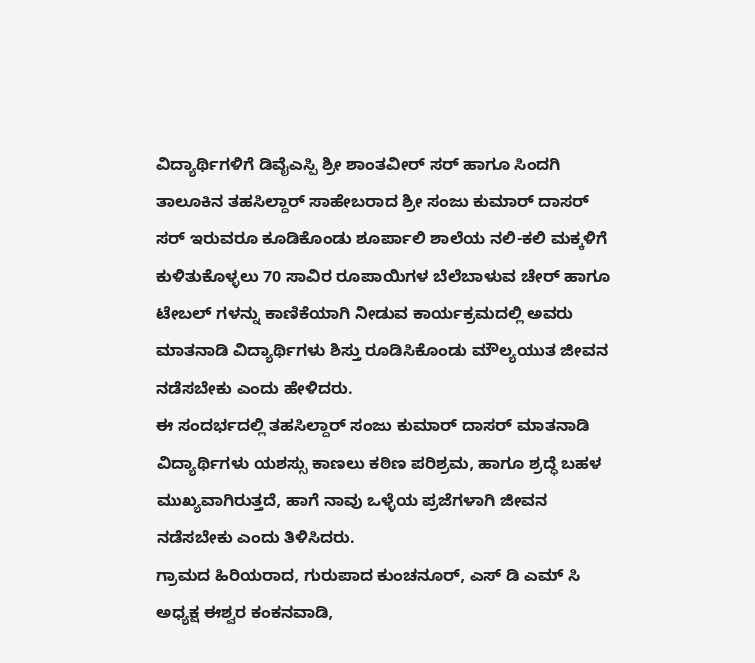ವಿದ್ಯಾರ್ಥಿಗಳಿಗೆ ಡಿವೈಎಸ್ಪಿ ಶ್ರೀ ಶಾಂತವೀರ್ ಸರ್ ಹಾಗೂ ಸಿಂದಗಿ ತಾಲೂಕಿನ ತಹಸಿಲ್ದಾರ್ ಸಾಹೇಬರಾದ ಶ್ರೀ ಸಂಜು ಕುಮಾರ್ ದಾಸರ್ ಸರ್ ಇರುವರೂ ಕೂಡಿಕೊಂಡು ಶೂರ್ಪಾಲಿ ಶಾಲೆಯ ನಲಿ-ಕಲಿ ಮಕ್ಕಳಿಗೆ ಕುಳಿತುಕೊಳ್ಳಲು 70 ಸಾವಿರ ರೂಪಾಯಿಗಳ ಬೆಲೆಬಾಳುವ ಚೇರ್ ಹಾಗೂ ಟೇಬಲ್ ಗಳನ್ನು ಕಾಣಿಕೆಯಾಗಿ ನೀಡುವ ಕಾರ್ಯಕ್ರಮದಲ್ಲಿ ಅವರು ಮಾತನಾಡಿ ವಿದ್ಯಾರ್ಥಿಗಳು ಶಿಸ್ತು ರೂಡಿಸಿಕೊಂಡು ಮೌಲ್ಯಯುತ ಜೀವನ ನಡೆಸಬೇಕು ಎಂದು ಹೇಳಿದರು.
ಈ ಸಂದರ್ಭದಲ್ಲಿ ತಹಸಿಲ್ದಾರ್ ಸಂಜು ಕುಮಾರ್ ದಾಸರ್ ಮಾತನಾಡಿ ವಿದ್ಯಾರ್ಥಿಗಳು ಯಶಸ್ಸು ಕಾಣಲು ಕಠಿಣ ಪರಿಶ್ರಮ, ಹಾಗೂ ಶ್ರದ್ಧೆ ಬಹಳ ಮುಖ್ಯವಾಗಿರುತ್ತದೆ, ಹಾಗೆ ನಾವು ಒಳ್ಳೆಯ ಪ್ರಜೆಗಳಾಗಿ ಜೀವನ ನಡೆಸಬೇಕು ಎಂದು ತಿಳಿಸಿದರು.
ಗ್ರಾಮದ ಹಿರಿಯರಾದ, ಗುರುಪಾದ ಕುಂಚನೂರ್, ಎಸ್ ಡಿ ಎಮ್ ಸಿ ಅಧ್ಯಕ್ಷ ಈಶ್ವರ ಕಂಕನವಾಡಿ,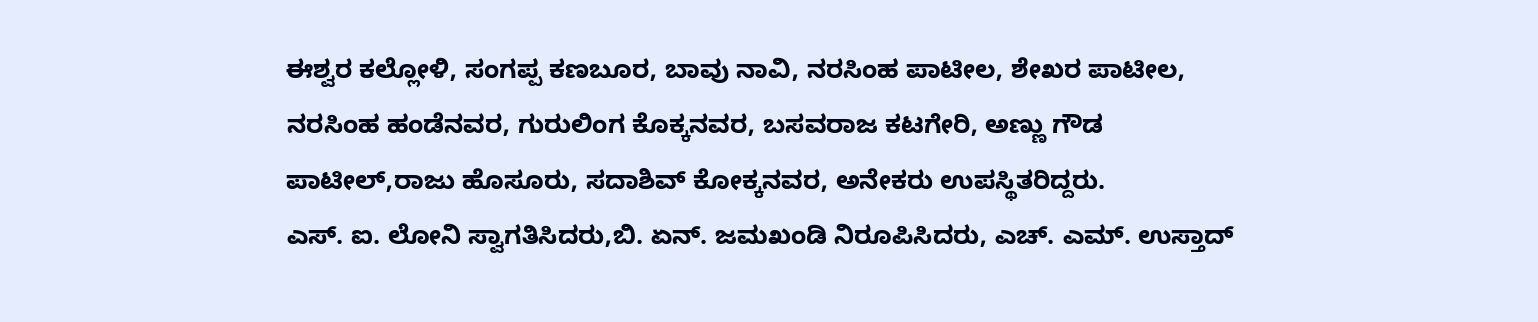ಈಶ್ವರ ಕಲ್ಲೋಳಿ, ಸಂಗಪ್ಪ ಕಣಬೂರ, ಬಾವು ನಾವಿ, ನರಸಿಂಹ ಪಾಟೀಲ, ಶೇಖರ ಪಾಟೀಲ, ನರಸಿಂಹ ಹಂಡೆನವರ, ಗುರುಲಿಂಗ ಕೊಕ್ಕನವರ, ಬಸವರಾಜ ಕಟಗೇರಿ, ಅಣ್ಣು ಗೌಡ ಪಾಟೀಲ್,ರಾಜು ಹೊಸೂರು, ಸದಾಶಿವ್ ಕೋಕ್ಕನವರ, ಅನೇಕರು ಉಪಸ್ಥಿತರಿದ್ದರು.
ಎಸ್. ಐ. ಲೋನಿ ಸ್ವಾಗತಿಸಿದರು,ಬಿ. ಏನ್. ಜಮಖಂಡಿ ನಿರೂಪಿಸಿದರು, ಎಚ್. ಎಮ್. ಉಸ್ತಾದ್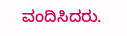ವಂದಿಸಿದರು.